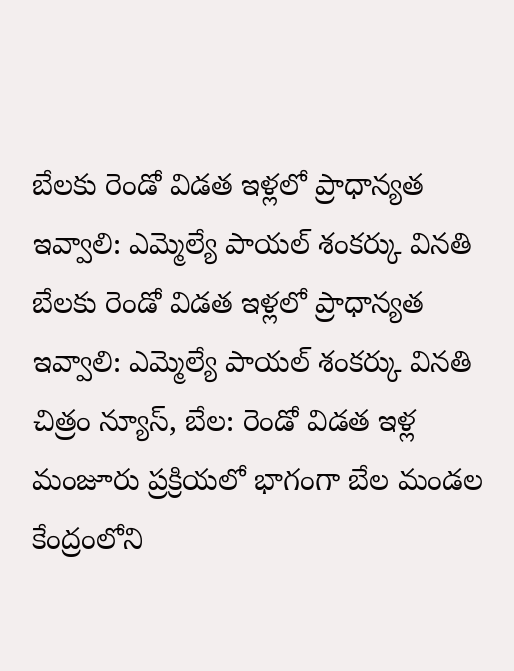బేలకు రెండో విడత ఇళ్లలో ప్రాధాన్యత ఇవ్వాలి: ఎమ్మెల్యే పాయల్ శంకర్కు వినతి
బేలకు రెండో విడత ఇళ్లలో ప్రాధాన్యత ఇవ్వాలి: ఎమ్మెల్యే పాయల్ శంకర్కు వినతి చిత్రం న్యూస్, బేల: రెండో విడత ఇళ్ల మంజూరు ప్రక్రియలో భాగంగా బేల మండల కేంద్రంలోని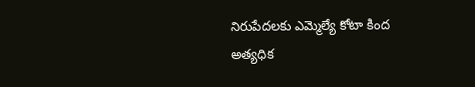నిరుపేదలకు ఎమ్మెల్యే కోటా కింద అత్యధిక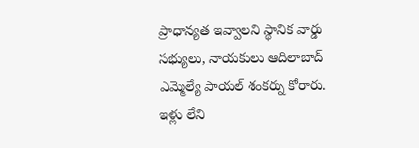ప్రాధాన్యత ఇవ్వాలని స్థానిక వార్డు సభ్యులు, నాయకులు ఆదిలాబాద్ ఎమ్మెల్యే పాయల్ శంకర్ను కోరారు. ఇళ్లు లేని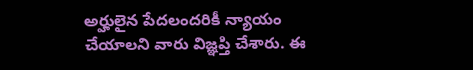అర్హులైన పేదలందరికీ న్యాయం చేయాలని వారు విజ్ఞప్తి చేశారు. ఈ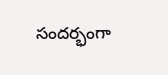సందర్భంగా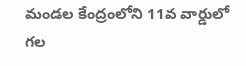మండల కేంద్రంలోని 11వ వార్డులో గల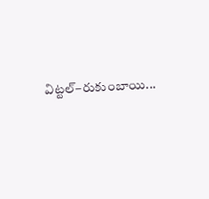విట్టల్–రుకుంబాయి...